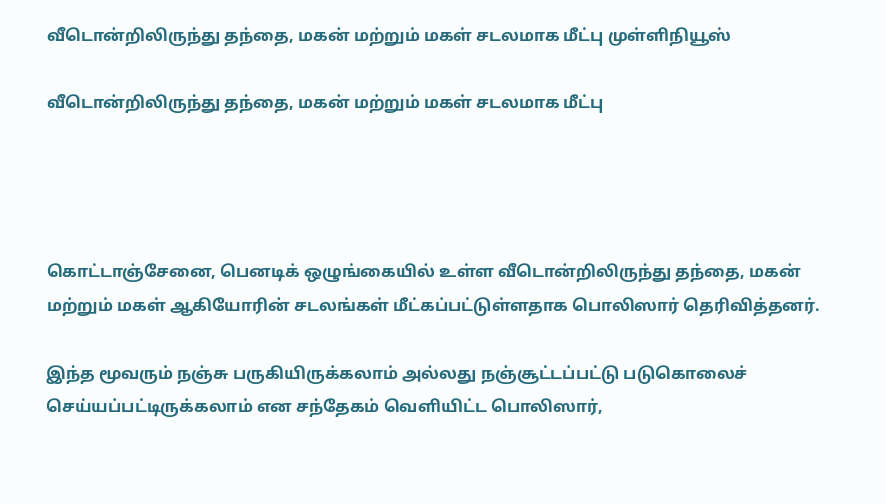வீடொன்றிலிருந்து தந்தை, மகன் மற்றும் மகள் சடலமாக மீட்பு முள்ளிநியூஸ்

வீடொன்றிலிருந்து தந்தை, மகன் மற்றும் மகள் சடலமாக மீட்பு




கொட்டாஞ்சேனை, பெனடிக் ஒழுங்கையில் உள்ள வீடொன்றிலிருந்து தந்தை, மகன் மற்றும் மகள் ஆகியோரின் சடலங்கள் மீட்கப்பட்டுள்ளதாக பொலிஸார் தெரிவித்தனர்.

இந்த மூவரும் நஞ்சு பருகியிருக்கலாம் அல்லது நஞ்சூட்டப்பட்டு படுகொலைச் செய்யப்பட்டிருக்கலாம் என சந்தேகம் வெளியிட்ட பொலிஸார்,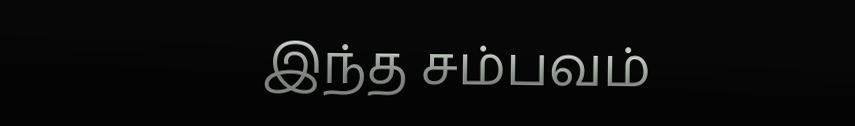இந்த சம்பவம்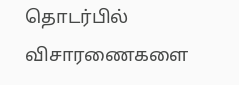தொடர்பில் விசாரணைகளை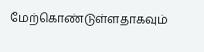மேற்கொண்டுள்ளதாகவும்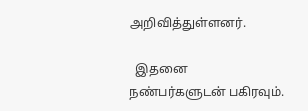அறிவித்துள்ளனர்.

  இதனை நண்பர்களுடன் பகிரவும்.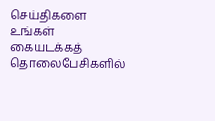செய்திகளை உங்கள் கையடக்கத் தொலைபேசிகளில்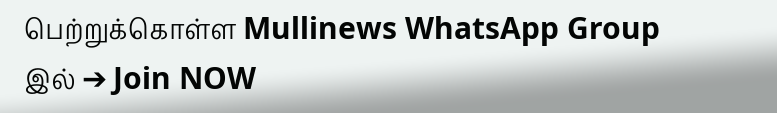பெற்றுக்கொள்ள Mullinews WhatsApp Group இல் ➔ Join NOW